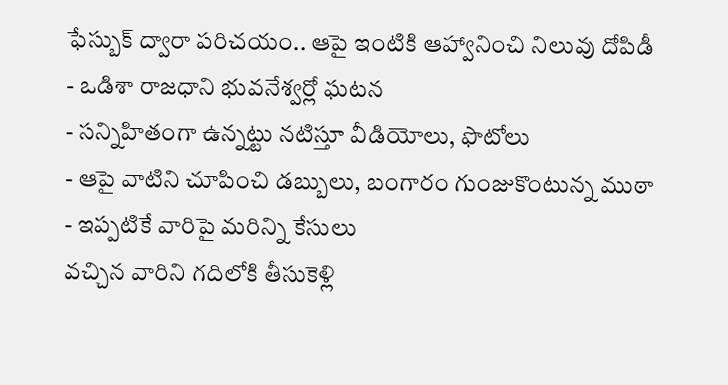ఫేస్బుక్ ద్వారా పరిచయం.. ఆపై ఇంటికి ఆహ్వానించి నిలువు దోపిడీ
- ఒడిశా రాజధాని భువనేశ్వర్లో ఘటన
- సన్నిహితంగా ఉన్నట్టు నటిస్తూ వీడియోలు, ఫొటోలు
- ఆపై వాటిని చూపించి డబ్బులు, బంగారం గుంజుకొంటున్న ముఠా
- ఇప్పటికే వారిపై మరిన్ని కేసులు
వచ్చిన వారిని గదిలోకి తీసుకెళ్లి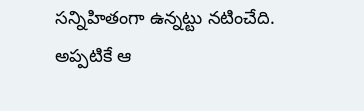సన్నిహితంగా ఉన్నట్టు నటించేది. అప్పటికే ఆ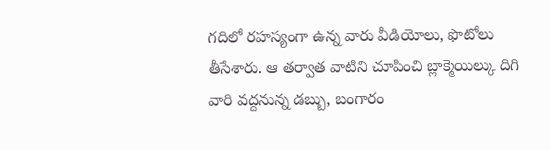గదిలో రహస్యంగా ఉన్న వారు వీడియోలు, ఫొటోలు తీసేశారు. ఆ తర్వాత వాటిని చూపించి బ్లాక్మెయిల్కు దిగి వారి వద్దనున్న డబ్బు, బంగారం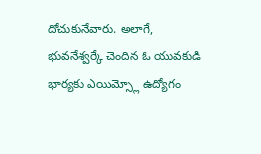దోచుకునేవారు. అలాగే, భువనేశ్వర్కే చెందిన ఓ యువకుడి భార్యకు ఎయిమ్స్లో ఉద్యోగం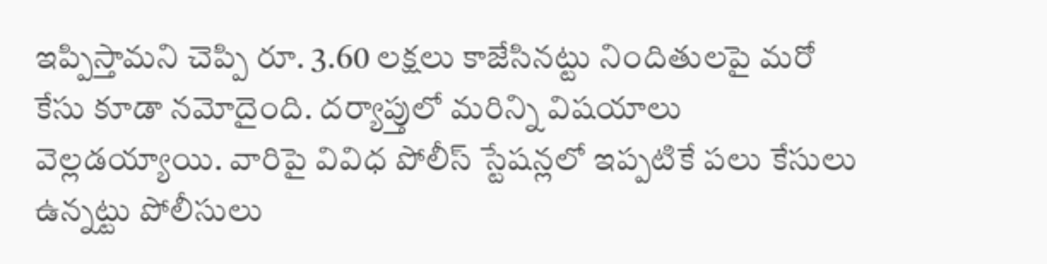ఇప్పిస్తామని చెప్పి రూ. 3.60 లక్షలు కాజేసినట్టు నిందితులపై మరో కేసు కూడా నమోదైంది. దర్యాప్తులో మరిన్ని విషయాలు వెల్లడయ్యాయి. వారిపై వివిధ పోలీస్ స్టేషన్లలో ఇప్పటికే పలు కేసులు ఉన్నట్టు పోలీసులు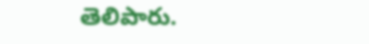తెలిపారు.